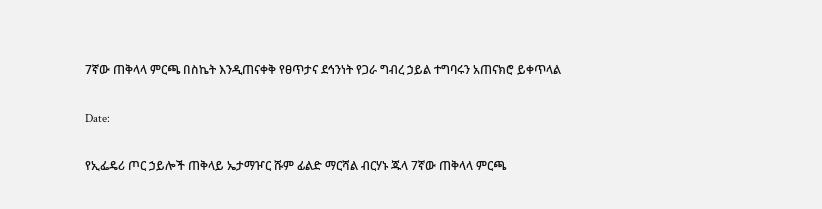7ኛው ጠቅላላ ምርጫ በስኬት እንዲጠናቀቅ የፀጥታና ደኅንነት የጋራ ግብረ ኃይል ተግባሩን አጠናክሮ ይቀጥላል

Date:

የኢፌዴሪ ጦር ኃይሎች ጠቅላይ ኤታማዦር ሹም ፊልድ ማርሻል ብርሃኑ ጁላ 7ኛው ጠቅላላ ምርጫ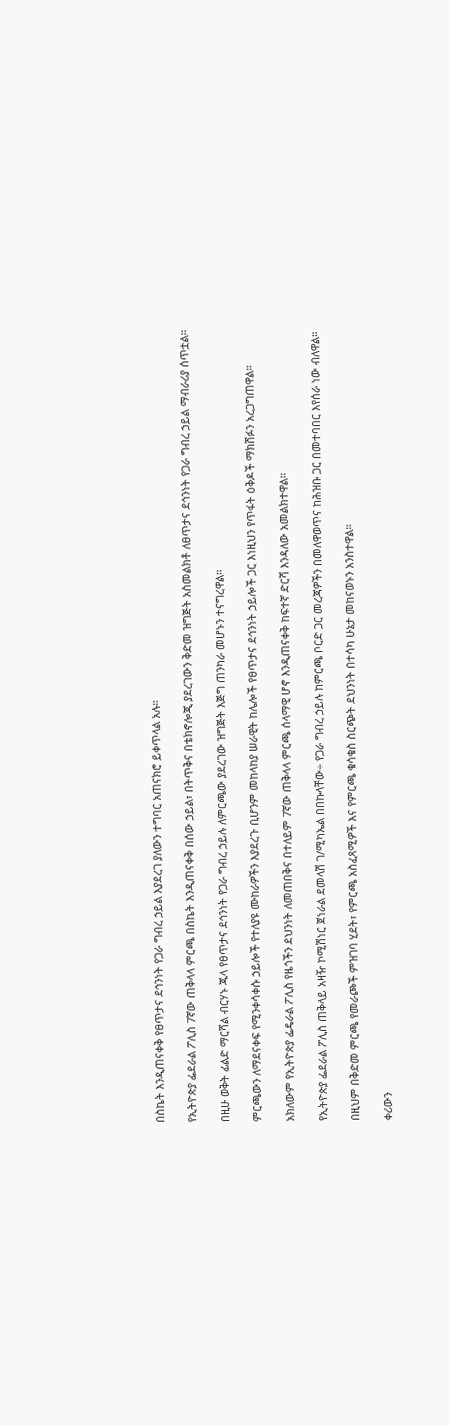በስኬት እንዲጠናቀቅ የፀጥታና ደኅንነት የጋራ ግብረ ኃይል እያደረገ ያለውን ተግባር አጠናክሮ ይቀጥላል አሉ።

የኢትዮጵያ ፌደራል ፖሊስ 7ኛው ጠቅላላ ምርጫ በስኬት እንዲጠናቀቅ በሰው ኃይል፣ በትጥቅና በቴክኖሎጂ ያደረገውን ቅድመ ዝግጅት አስመልክቶ ለፀጥታና ደኅንነት የጋራ ግብረ ኃይል ማብራሪያ ሰጥቷል።

በዚሁ ወቅት ፊልድ ማርሻል ብርሃኑ ጁላ የፀጥታና ደኅንነት የጋራ ግብረ ኃይሉ ለምርጫው ያደረገው ዝግጅት እጅግ ጠንካራ መሆኑን ተናግረዋል።

ምርጫውን ለማደናቀፍ የሚንቀሳቀሱ ኃይሎች የተለያዩ ሙከራዎችን እያደረጉ ቢሆንም መከላከያ ሠራዊት ከሌሎች የፀጥታና ደኅንነት ኃይሎች ጋር እነዚህን የጥፋት ዕቅዶች ማክሸፉን አረጋግጠዋል።

አክለውም የኢትዮጵያ ፌዴራል ፖሊስ የዜጎችን ደህንነት ለመጠበቅና በተለይም 7ኛው ጠቅላላ ምርጫ ሰላማዊ ሆኖ እንዲጠናቀቅ ከፍተኛ ድርሻ እንዳለው አመልክተዋል።

የኢትዮጵያ ፌደራል ፖሊስ ጠቅላይ አዛዥ ኮሚሽነር ጀነራል ደመላሽ ገ/ሚካኤል በበኩላቸው÷ የጋራ ግብረ ኃይሉ ከምርጫ ቦርድ ጋር መረጃዎችን በመለዋወጥና ከሕዝቡ ጋር በመተባበር እየሰራ ነው ብለዋል።

በዚህም በቅድመ ምርጫ የመራጮች ምዝገባ ሂደት፣ የምርጫ አስፈጻሚዎች እና የምርጫ ቁሳቁስ ስርጭት ደህንነት በተሳካ ሁኔታ መከናወኑን አንስተዋል።

ቀሪውን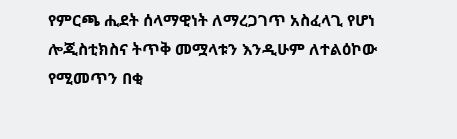የምርጫ ሒደት ሰላማዊነት ለማረጋገጥ አስፈላጊ የሆነ ሎጂስቲክስና ትጥቅ መሟላቱን እንዲሁም ለተልዕኮው የሚመጥን በቂ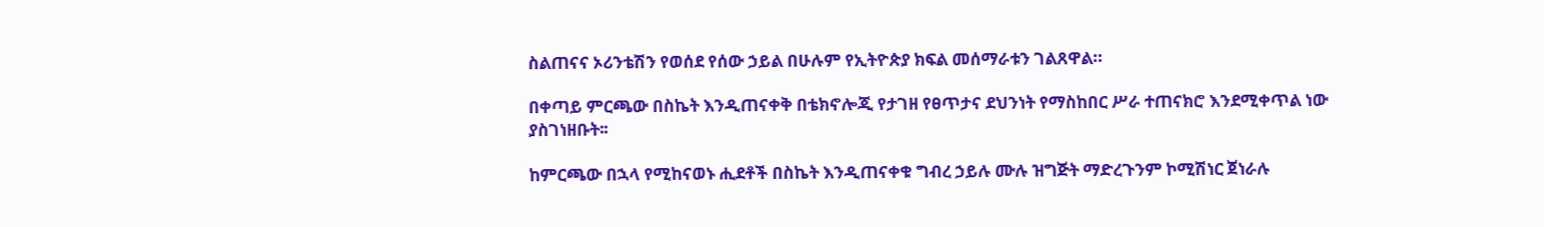ስልጠናና ኦሪንቴሽን የወሰደ የሰው ኃይል በሁሉም የኢትዮጵያ ክፍል መሰማራቱን ገልጸዋል።

በቀጣይ ምርጫው በስኬት እንዲጠናቀቅ በቴክኖሎጂ የታገዘ የፀጥታና ደህንነት የማስከበር ሥራ ተጠናክሮ እንደሚቀጥል ነው ያስገነዘቡት፡፡

ከምርጫው በኋላ የሚከናወኑ ሒደቶች በስኬት እንዲጠናቀቁ ግብረ ኃይሉ ሙሉ ዝግጅት ማድረጉንም ኮሚሽነር ጀነራሉ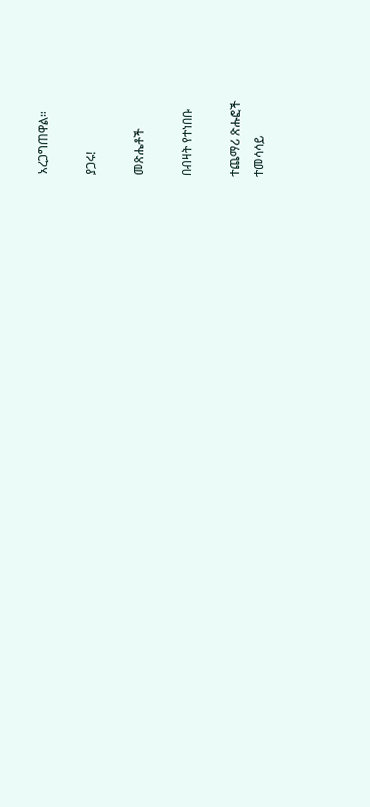አረጋግጠዋል።

ያጋሩ!

መጽሔቶች

በብዛት የተነበቡ

ተጨማሪ ጽሑፎች
ተመሳሳይ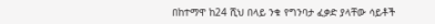በከተማዋ ከ24 ሺህ በላይ ንቁ የግንባታ ፈቃድ ያላቸው ሳይቶች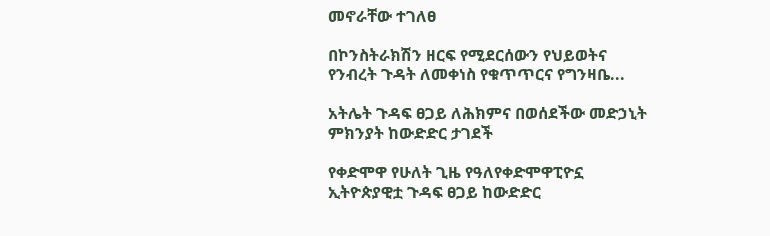መኖራቸው ተገለፀ

በኮንስትራክሽን ዘርፍ የሚደርሰውን የህይወትና የንብረት ጉዳት ለመቀነስ የቁጥጥርና የግንዛቤ...

አትሌት ጉዳፍ ፀጋይ ለሕክምና በወሰደችው መድኃኒት ምክንያት ከውድድር ታገደች

የቀድሞዋ የሁለት ጊዜ የዓለየቀድሞዋፒዮኗ ኢትዮጵያዊቷ ጉዳፍ ፀጋይ ከውድድር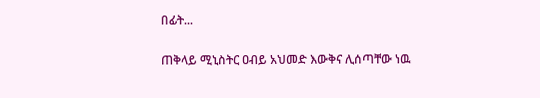በፊት...

ጠቅላይ ሚኒስትር ዐብይ አህመድ እውቅና ሊሰጣቸው ነዉ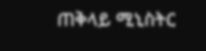ጠቅላይ ሚኒስትር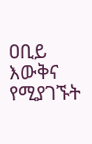ዐቢይ እውቅና የሚያገኙት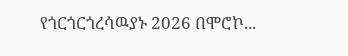የጎርጎርጎረሳዉያኑ 2026 በሞሮኮ...